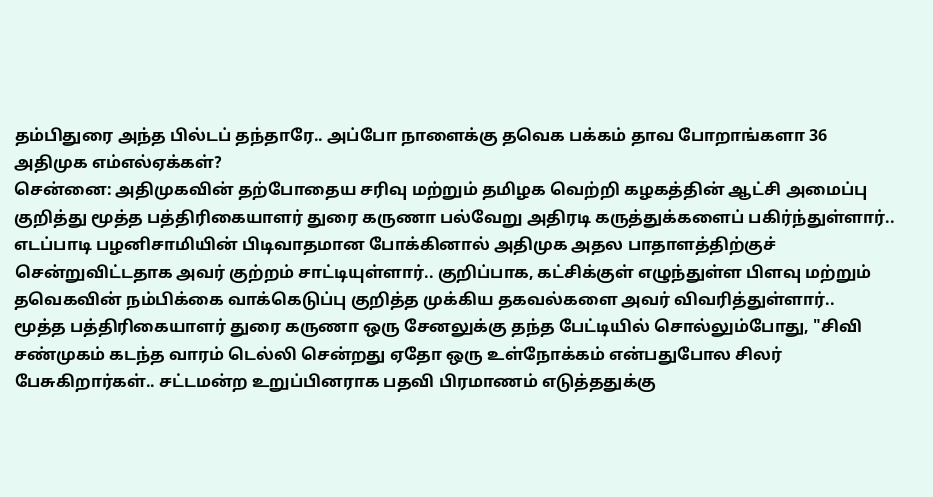தம்பிதுரை அந்த பில்டப் தந்தாரே.. அப்போ நாளைக்கு தவெக பக்கம் தாவ போறாங்களா 36 அதிமுக எம்எல்ஏக்கள்?
சென்னை: அதிமுகவின் தற்போதைய சரிவு மற்றும் தமிழக வெற்றி கழகத்தின் ஆட்சி அமைப்பு குறித்து மூத்த பத்திரிகையாளர் துரை கருணா பல்வேறு அதிரடி கருத்துக்களைப் பகிர்ந்துள்ளார்.. எடப்பாடி பழனிசாமியின் பிடிவாதமான போக்கினால் அதிமுக அதல பாதாளத்திற்குச் சென்றுவிட்டதாக அவர் குற்றம் சாட்டியுள்ளார்.. குறிப்பாக, கட்சிக்குள் எழுந்துள்ள பிளவு மற்றும் தவெகவின் நம்பிக்கை வாக்கெடுப்பு குறித்த முக்கிய தகவல்களை அவர் விவரித்துள்ளார்..
மூத்த பத்திரிகையாளர் துரை கருணா ஒரு சேனலுக்கு தந்த பேட்டியில் சொல்லும்போது, "சிவி சண்முகம் கடந்த வாரம் டெல்லி சென்றது ஏதோ ஒரு உள்நோக்கம் என்பதுபோல சிலர் பேசுகிறார்கள்.. சட்டமன்ற உறுப்பினராக பதவி பிரமாணம் எடுத்ததுக்கு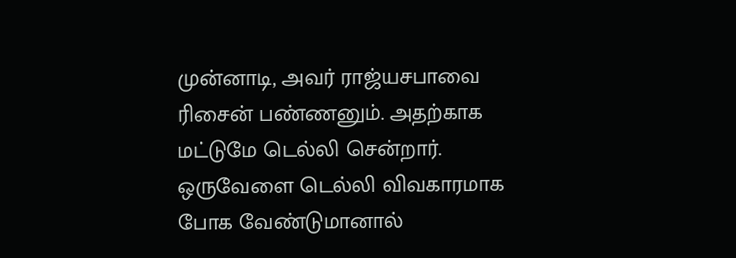முன்னாடி, அவர் ராஜ்யசபாவை ரிசைன் பண்ணனும். அதற்காக மட்டுமே டெல்லி சென்றார். ஒருவேளை டெல்லி விவகாரமாக போக வேண்டுமானால்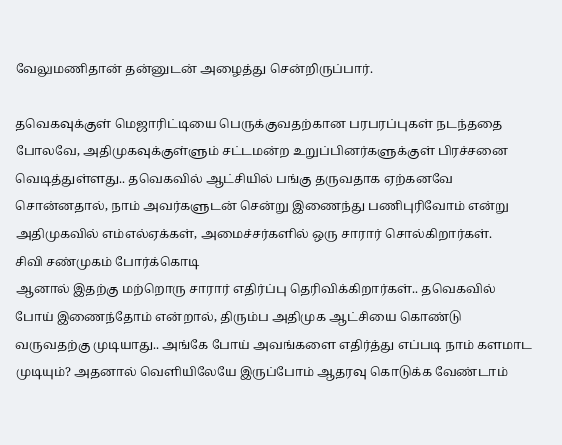வேலுமணிதான் தன்னுடன் அழைத்து சென்றிருப்பார்.

தவெகவுக்குள் மெஜாரிட்டியை பெருக்குவதற்கான பரபரப்புகள் நடந்ததை போலவே, அதிமுகவுக்குள்ளும் சட்டமன்ற உறுப்பினர்களுக்குள் பிரச்சனை வெடித்துள்ளது.. தவெகவில் ஆட்சியில் பங்கு தருவதாக ஏற்கனவே சொன்னதால், நாம் அவர்களுடன் சென்று இணைந்து பணிபுரிவோம் என்று அதிமுகவில் எம்எல்ஏக்கள், அமைச்சர்களில் ஒரு சாரார் சொல்கிறார்கள்.
சிவி சண்முகம் போர்க்கொடி
ஆனால் இதற்கு மற்றொரு சாரார் எதிர்ப்பு தெரிவிக்கிறார்கள்.. தவெகவில் போய் இணைந்தோம் என்றால், திரும்ப அதிமுக ஆட்சியை கொண்டு வருவதற்கு முடியாது.. அங்கே போய் அவங்களை எதிர்த்து எப்படி நாம் களமாட முடியும்? அதனால் வெளியிலேயே இருப்போம் ஆதரவு கொடுக்க வேண்டாம்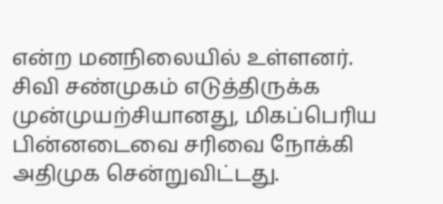என்ற மனநிலையில் உள்ளனர்.
சிவி சண்முகம் எடுத்திருக்க முன்முயற்சியானது, மிகப்பெரிய பின்னடைவை சரிவை நோக்கி அதிமுக சென்றுவிட்டது.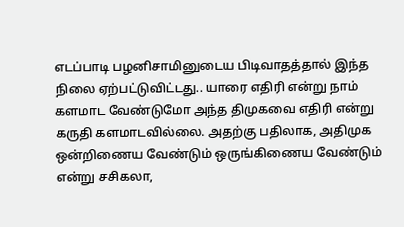எடப்பாடி பழனிசாமினுடைய பிடிவாதத்தால் இந்த நிலை ஏற்பட்டுவிட்டது.. யாரை எதிரி என்று நாம் களமாட வேண்டுமோ அந்த திமுகவை எதிரி என்று கருதி களமாடவில்லை. அதற்கு பதிலாக, அதிமுக ஒன்றிணைய வேண்டும் ஒருங்கிணைய வேண்டும் என்று சசிகலா,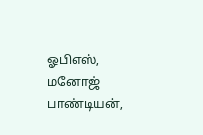ஓபிஎஸ், மனோஜ் பாண்டியன்,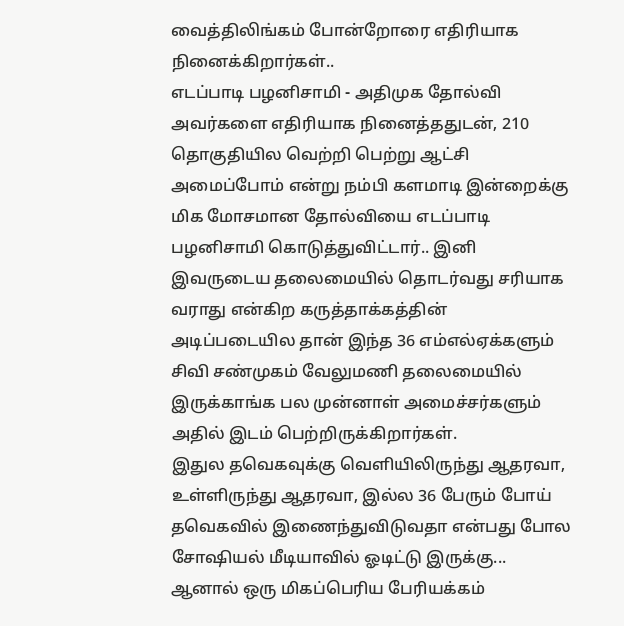வைத்திலிங்கம் போன்றோரை எதிரியாக நினைக்கிறார்கள்..
எடப்பாடி பழனிசாமி - அதிமுக தோல்வி
அவர்களை எதிரியாக நினைத்ததுடன், 210 தொகுதியில வெற்றி பெற்று ஆட்சி அமைப்போம் என்று நம்பி களமாடி இன்றைக்கு மிக மோசமான தோல்வியை எடப்பாடி பழனிசாமி கொடுத்துவிட்டார்.. இனி இவருடைய தலைமையில் தொடர்வது சரியாக வராது என்கிற கருத்தாக்கத்தின் அடிப்படையில தான் இந்த 36 எம்எல்ஏக்களும் சிவி சண்முகம் வேலுமணி தலைமையில் இருக்காங்க பல முன்னாள் அமைச்சர்களும் அதில் இடம் பெற்றிருக்கிறார்கள்.
இதுல தவெகவுக்கு வெளியிலிருந்து ஆதரவா, உள்ளிருந்து ஆதரவா, இல்ல 36 பேரும் போய் தவெகவில் இணைந்துவிடுவதா என்பது போல சோஷியல் மீடியாவில் ஓடிட்டு இருக்கு...
ஆனால் ஒரு மிகப்பெரிய பேரியக்கம்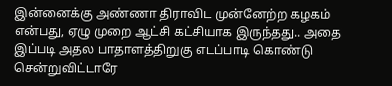இன்னைக்கு அண்ணா திராவிட முன்னேற்ற கழகம் என்பது, ஏழு முறை ஆட்சி கட்சியாக இருந்தது.. அதை இப்படி அதல பாதாளத்திறுகு எடப்பாடி கொண்டு சென்றுவிட்டாரே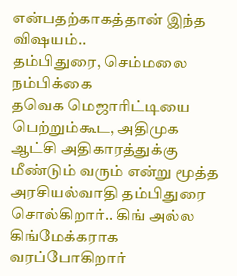என்பதற்காகத்தான் இந்த விஷயம்..
தம்பிதுரை, செம்மலை நம்பிக்கை
தவெக மெஜாரிட்டியை பெற்றும்கூட, அதிமுக ஆட்சி அதிகாரத்துக்கு மீண்டும் வரும் என்று மூத்த அரசியல்வாதி தம்பிதுரை சொல்கிறார்.. கிங் அல்ல கிங்மேக்கராக வரப்போகிறார்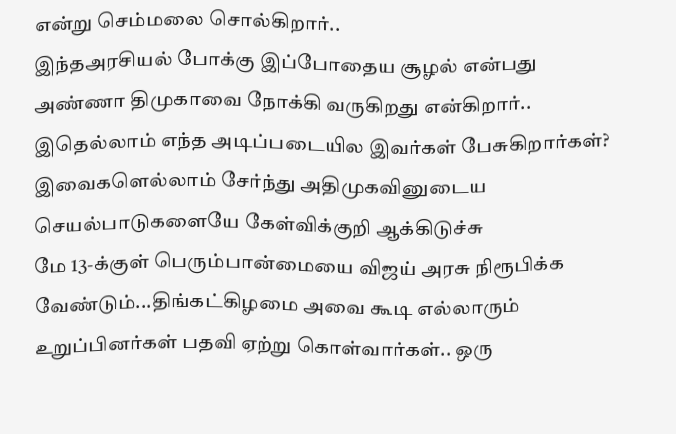என்று செம்மலை சொல்கிறார்..
இந்தஅரசியல் போக்கு இப்போதைய சூழல் என்பது அண்ணா திமுகாவை நோக்கி வருகிறது என்கிறார்.. இதெல்லாம் எந்த அடிப்படையில இவர்கள் பேசுகிறார்கள்? இவைகளெல்லாம் சேர்ந்து அதிமுகவினுடைய செயல்பாடுகளையே கேள்விக்குறி ஆக்கிடுச்சு
மே 13-க்குள் பெரும்பான்மையை விஜய் அரசு நிரூபிக்க வேண்டும்...திங்கட்கிழமை அவை கூடி எல்லாரும் உறுப்பினர்கள் பதவி ஏற்று கொள்வார்கள்.. ஒரு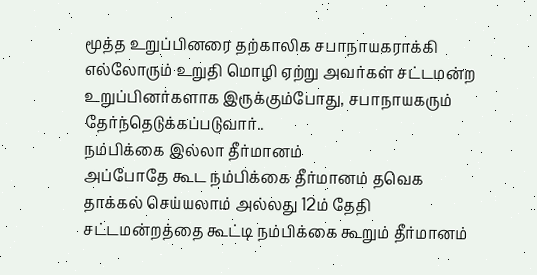மூத்த உறுப்பினரை தற்காலிக சபாநாயகராக்கி எல்லோரும் உறுதி மொழி ஏற்று அவர்கள் சட்டமன்ற உறுப்பினர்களாக இருக்கும்போது, சபாநாயகரும் தேர்ந்தெடுக்கப்படுவார்..
நம்பிக்கை இல்லா தீர்மானம்
அப்போதே கூட நம்பிக்கை தீர்மானம் தவெக தாக்கல் செய்யலாம் அல்லது 12ம் தேதி சட்டமன்றத்தை கூட்டி நம்பிக்கை கூறும் தீர்மானம்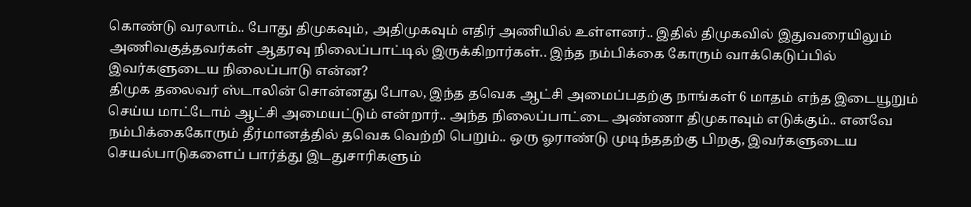கொண்டு வரலாம்.. போது திமுகவும், அதிமுகவும் எதிர் அணியில் உள்ளனர்.. இதில் திமுகவில் இதுவரையிலும் அணிவகுத்தவர்கள் ஆதரவு நிலைப்பாட்டில் இருக்கிறார்கள்.. இந்த நம்பிக்கை கோரும் வாக்கெடுப்பில் இவர்களுடைய நிலைப்பாடு என்ன?
திமுக தலைவர் ஸ்டாலின் சொன்னது போல, இந்த தவெக ஆட்சி அமைப்பதற்கு நாங்கள் 6 மாதம் எந்த இடையூறும் செய்ய மாட்டோம் ஆட்சி அமையட்டும் என்றார்.. அந்த நிலைப்பாட்டை அண்ணா திமுகாவும் எடுக்கும்.. எனவே நம்பிக்கைகோரும் தீர்மானத்தில் தவெக வெற்றி பெறும்.. ஒரு ஓராண்டு முடிந்ததற்கு பிறகு, இவர்களுடைய செயல்பாடுகளைப் பார்த்து இடதுசாரிகளும்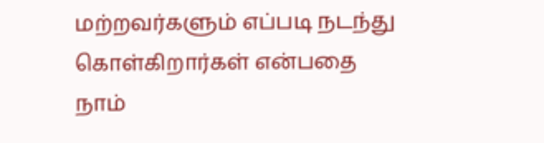மற்றவர்களும் எப்படி நடந்து கொள்கிறார்கள் என்பதை நாம்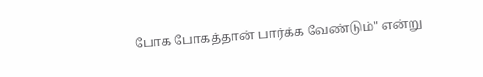போக போகத்தான் பார்க்க வேண்டும்" என்று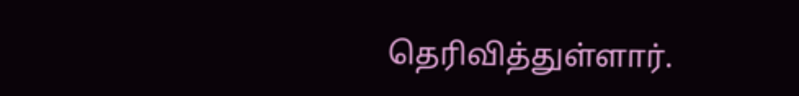தெரிவித்துள்ளார்.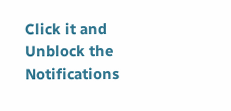Click it and Unblock the Notifications